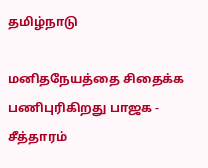தமிழ்நாடு

மனிதநேயத்தை சிதைக்க பணிபுரிகிறது பாஜக - சீத்தாரம்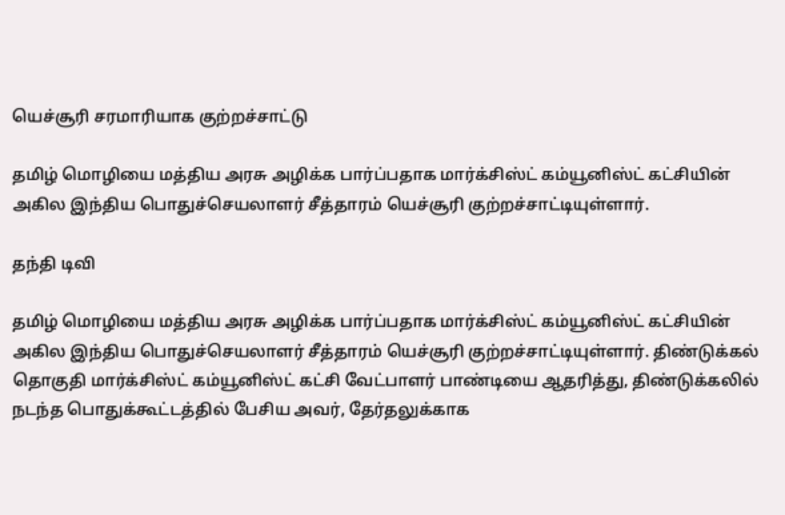யெச்சூரி சரமாரியாக குற்றச்சாட்டு

தமிழ் மொழியை மத்திய அரசு அழிக்க பார்ப்பதாக மார்க்சிஸ்ட் கம்யூனிஸ்ட் கட்சியின் அகில இந்திய பொதுச்செயலாளர் சீத்தாரம் யெச்சூரி குற்றச்சாட்டியுள்ளார்.

தந்தி டிவி

தமிழ் மொழியை மத்திய அரசு அழிக்க பார்ப்பதாக மார்க்சிஸ்ட் கம்யூனிஸ்ட் கட்சியின் அகில இந்திய பொதுச்செயலாளர் சீத்தாரம் யெச்சூரி குற்றச்சாட்டியுள்ளார். திண்டுக்கல் தொகுதி மார்க்சிஸ்ட் கம்யூனிஸ்ட் கட்சி வேட்பாளர் பாண்டியை ஆதரித்து, திண்டுக்கலில் நடந்த பொதுக்கூட்டத்தில் பேசிய அவர், தேர்தலுக்காக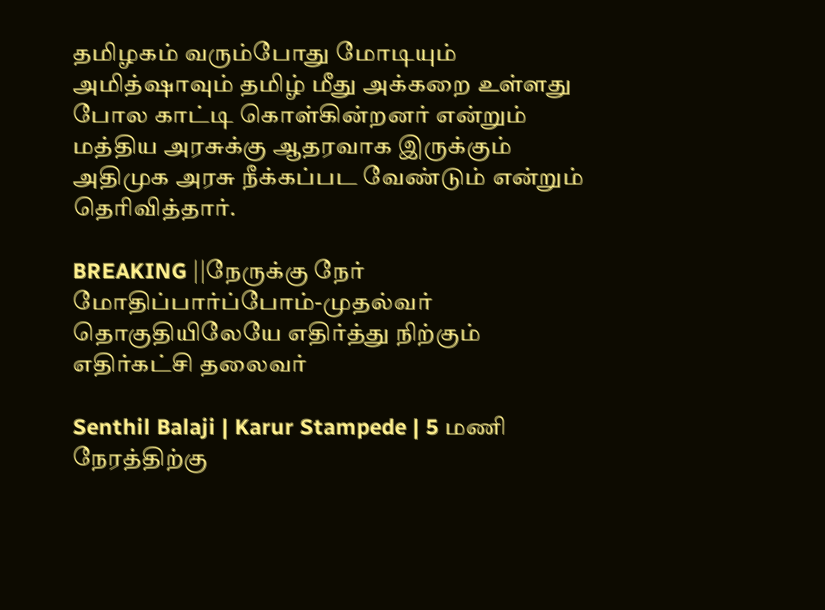தமிழகம் வரும்போது மோடியும் அமித்ஷாவும் தமிழ் மீது அக்கறை உள்ளது போல காட்டி கொள்கின்றனர் என்றும் மத்திய அரசுக்கு ஆதரவாக இருக்கும் அதிமுக அரசு நீக்கப்பட வேண்டும் என்றும் தெரிவித்தார்.

BREAKING ||நேருக்கு நேர் மோதிப்பார்ப்போம்-முதல்வர் தொகுதியிலேயே எதிர்த்து நிற்கும் எதிர்கட்சி தலைவர்

Senthil Balaji | Karur Stampede | 5 மணி நேரத்திற்கு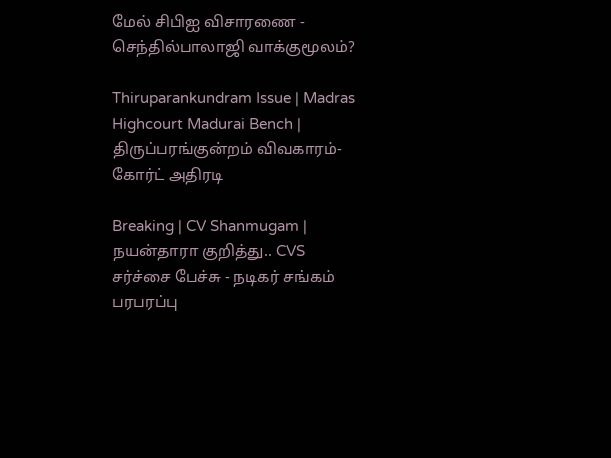மேல் சிபிஐ விசாரணை - செந்தில்பாலாஜி வாக்குமூலம்?

Thiruparankundram Issue | Madras Highcourt Madurai Bench | திருப்பரங்குன்றம் விவகாரம்- கோர்ட் அதிரடி

Breaking | CV Shanmugam | நயன்தாரா குறித்து.. CVS சர்ச்சை பேச்சு - நடிகர் சங்கம் பரபரப்பு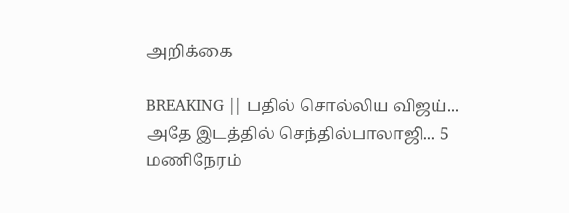அறிக்கை

BREAKING || பதில் சொல்லிய விஜய்... அதே இடத்தில் செந்தில்பாலாஜி... 5 மணிநேரம்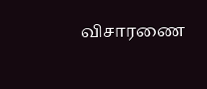விசாரணை